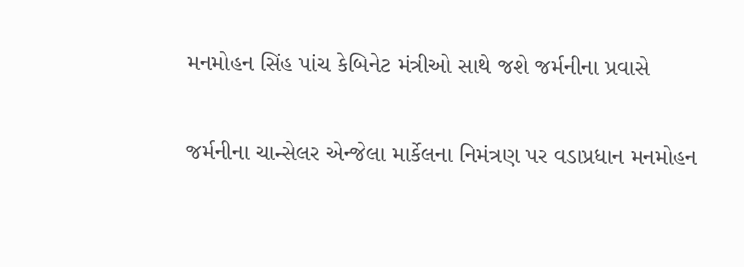મનમોહન સિંહ પાંચ કેબિનેટ મંત્રીઓ સાથે જશે જર્મનીના પ્રવાસે

જર્મનીના ચાન્સેલર એન્જેલા માર્કેલના નિમંત્રણ પર વડાપ્રધાન મનમોહન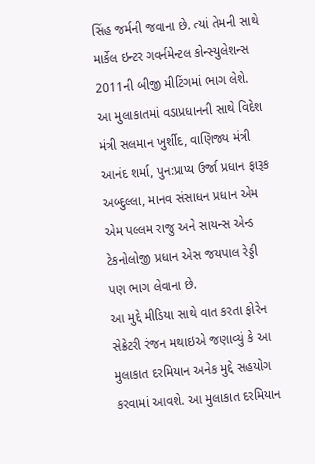સિંહ જર્મની જવાના છે. ત્યાં તેમની સાથે માર્કેલ ઇન્ટર ગવર્નમેન્ટલ કોન્સ્યુલેશન્સ 2011ની બીજી મીટિંગમાં ભાગ લેશે. આ મુલાકાતમાં વડાપ્રધાનની સાથે વિદેશ મંત્રી સલમાન ખુર્શીદ, વાણિજ્ય મંત્રી આનંદ શર્મા, પુન:પ્રાપ્ય ઉર્જા પ્રધાન ફારૂક અબ્દુલ્લા, માનવ સંસાધન પ્રધાન એમ એમ પલ્લમ રાજુ અને સાયન્સ એન્ડ ટેકનોલોજી પ્રધાન એસ જયપાલ રેડ્ડી પણ ભાગ લેવાના છે.
આ મુદ્દે મીડિયા સાથે વાત કરતા ફોરેન સેક્રેટરી રંજન મથાઇએ જણાવ્યું કે આ મુલાકાત દરમિયાન અનેક મુદ્દે સહયોગ કરવામાં આવશે. આ મુલાકાત દરમિયાન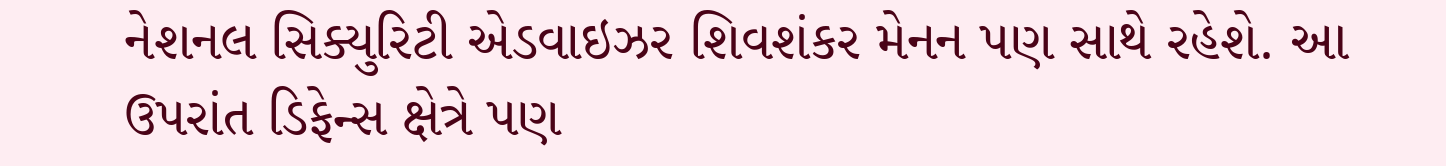નેશનલ સિક્યુરિટી એડવાઇઝર શિવશંકર મેનન પણ સાથે રહેશે. આ ઉપરાંત ડિફેન્સ ક્ષેત્રે પણ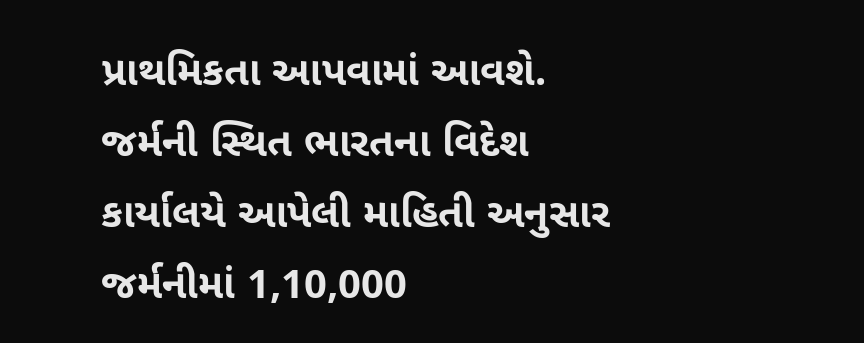પ્રાથમિકતા આપવામાં આવશે.
જર્મની સ્થિત ભારતના વિદેશ કાર્યાલયે આપેલી માહિતી અનુસાર જર્મનીમાં 1,10,000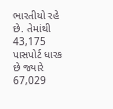ભારતીયો રહે છે. તેમાંથી 43,175 પાસપોર્ટ ધારક છે જ્યારે 67,029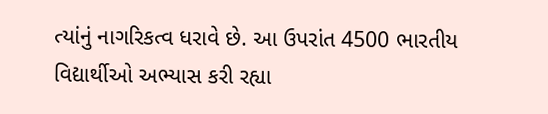ત્યાંનું નાગરિકત્વ ધરાવે છે. આ ઉપરાંત 4500 ભારતીય વિદ્યાર્થીઓ અભ્યાસ કરી રહ્યા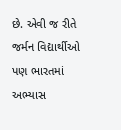છે. એવી જ રીતે જર્મન વિદ્યાર્થીઓ પણ ભારતમાં અભ્યાસ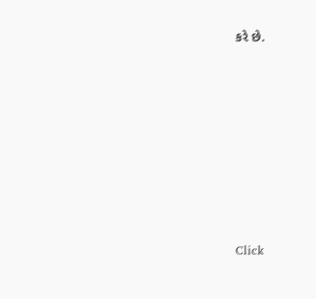કરે છે.












Click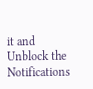it and Unblock the Notifications